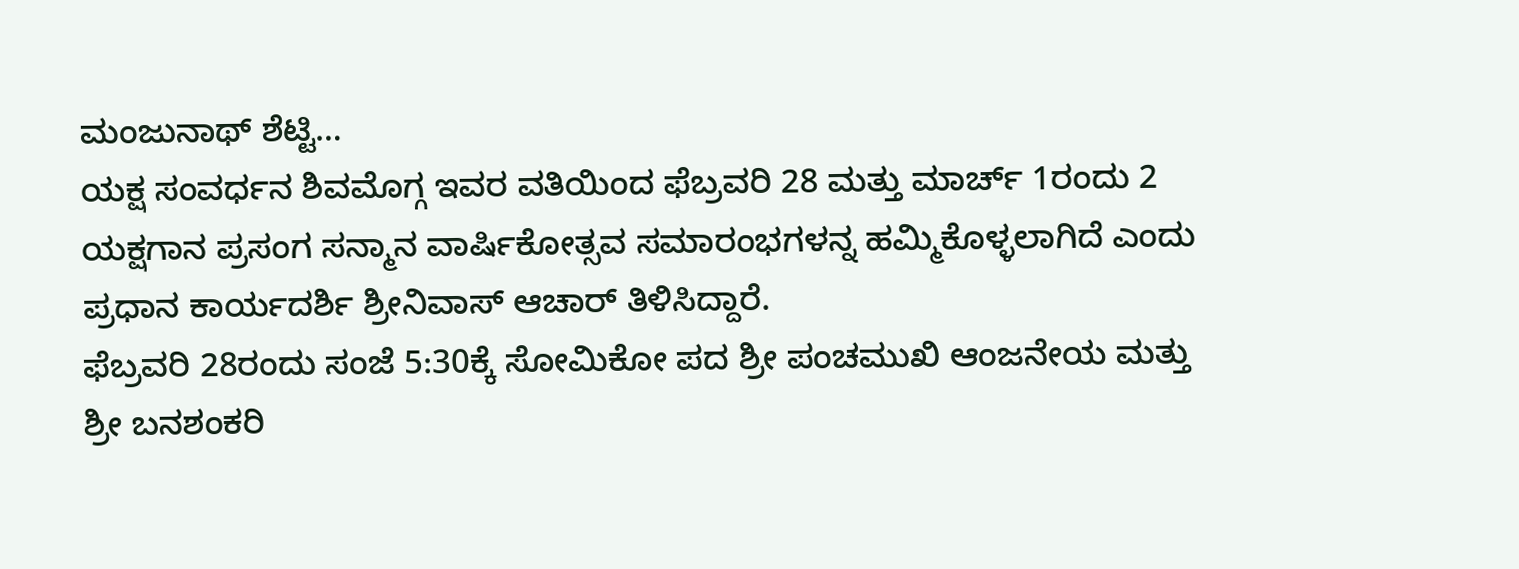ಮಂಜುನಾಥ್ ಶೆಟ್ಟಿ…
ಯಕ್ಷ ಸಂವರ್ಧನ ಶಿವಮೊಗ್ಗ ಇವರ ವತಿಯಿಂದ ಫೆಬ್ರವರಿ 28 ಮತ್ತು ಮಾರ್ಚ್ 1ರಂದು 2 ಯಕ್ಷಗಾನ ಪ್ರಸಂಗ ಸನ್ಮಾನ ವಾರ್ಷಿಕೋತ್ಸವ ಸಮಾರಂಭಗಳನ್ನ ಹಮ್ಮಿಕೊಳ್ಳಲಾಗಿದೆ ಎಂದು ಪ್ರಧಾನ ಕಾರ್ಯದರ್ಶಿ ಶ್ರೀನಿವಾಸ್ ಆಚಾರ್ ತಿಳಿಸಿದ್ದಾರೆ.
ಫೆಬ್ರವರಿ 28ರಂದು ಸಂಜೆ 5:30ಕ್ಕೆ ಸೋಮಿಕೋ ಪದ ಶ್ರೀ ಪಂಚಮುಖಿ ಆಂಜನೇಯ ಮತ್ತು ಶ್ರೀ ಬನಶಂಕರಿ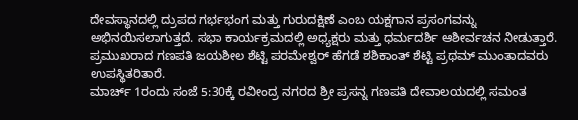ದೇವಸ್ಥಾನದಲ್ಲಿ ದ್ರುಪದ ಗರ್ಭಭಂಗ ಮತ್ತು ಗುರುದಕ್ಷಿಣೆ ಎಂಬ ಯಕ್ಷಗಾನ ಪ್ರಸಂಗವನ್ನು ಅಭಿನಯಿಸಲಾಗುತ್ತದೆ. ಸಭಾ ಕಾರ್ಯಕ್ರಮದಲ್ಲಿ ಅಧ್ಯಕ್ಷರು ಮತ್ತು ಧರ್ಮದರ್ಶಿ ಆಶೀರ್ವಚನ ನೀಡುತ್ತಾರೆ. ಪ್ರಮುಖರಾದ ಗಣಪತಿ ಜಯಶೀಲ ಶೆಟ್ಟಿ ಪರಮೇಶ್ವರ್ ಹೆಗಡೆ ಶಶಿಕಾಂತ್ ಶೆಟ್ಟಿ ಪ್ರಥಮ್ ಮುಂತಾದವರು ಉಪಸ್ಥಿತರಿತಾರೆ.
ಮಾರ್ಚ್ 1ರಂದು ಸಂಜೆ 5:30ಕ್ಕೆ ರವೀಂದ್ರ ನಗರದ ಶ್ರೀ ಪ್ರಸನ್ನ ಗಣಪತಿ ದೇವಾಲಯದಲ್ಲಿ ಸಮಂತ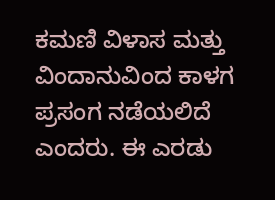ಕಮಣಿ ವಿಳಾಸ ಮತ್ತು ವಿಂದಾನುವಿಂದ ಕಾಳಗ ಪ್ರಸಂಗ ನಡೆಯಲಿದೆ ಎಂದರು. ಈ ಎರಡು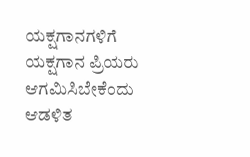ಯಕ್ಷಗಾನಗಳಿಗೆ ಯಕ್ಷಗಾನ ಪ್ರಿಯರು ಆಗಮಿಸಿಬೇಕೆಂದು ಆಡಳಿತ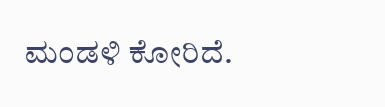ಮಂಡಳಿ ಕೋರಿದೆ.